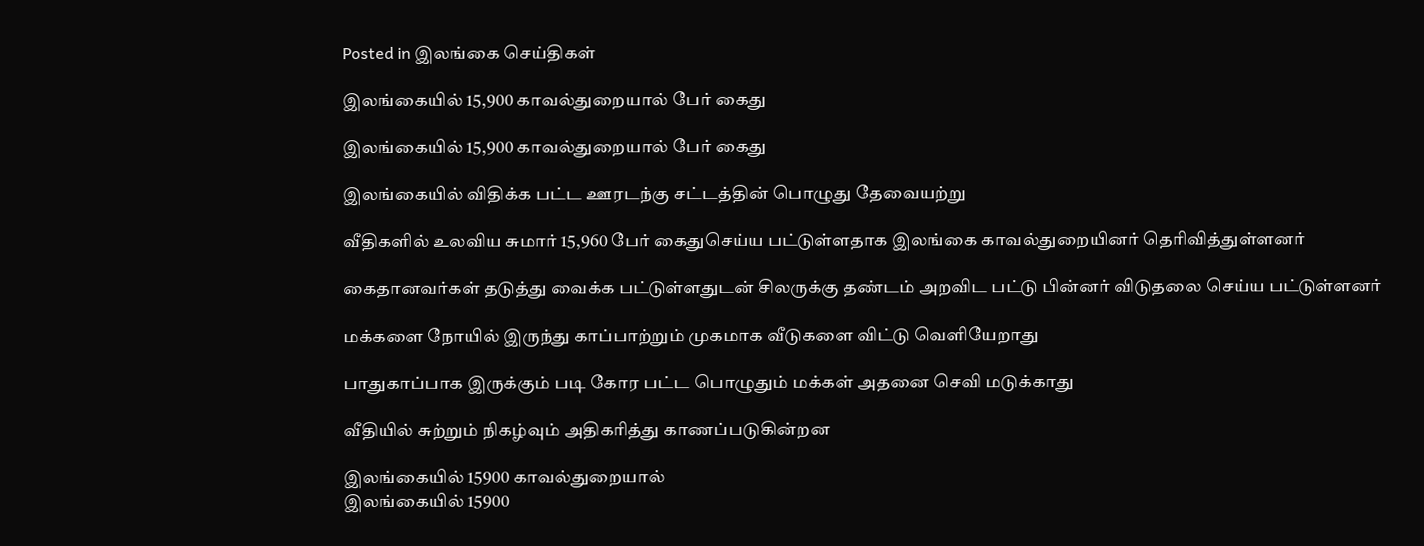Posted in இலங்கை செய்திகள்

இலங்கையில் 15,900 காவல்துறையால் பேர் கைது

இலங்கையில் 15,900 காவல்துறையால் பேர் கைது

இலங்கையில் விதிக்க பட்ட ஊரடந்கு சட்டத்தின் பொழுது தேவையற்று

வீதிகளில் உலவிய சுமார் 15,960 பேர் கைதுசெய்ய பட்டுள்ளதாக இலங்கை காவல்துறையினர் தெரிவித்துள்ளனர்

கைதானவர்கள் தடுத்து வைக்க பட்டுள்ளதுடன் சிலருக்கு தண்டம் அறவிட பட்டு பின்னர் விடுதலை செய்ய பட்டுள்ளனர்

மக்களை நோயில் இருந்து காப்பாற்றும் முகமாக வீடுகளை விட்டு வெளியேறாது

பாதுகாப்பாக இருக்கும் படி கோர பட்ட பொழுதும் மக்கள் அதனை செவி மடுக்காது

வீதியில் சுற்றும் நிகழ்வும் அதிகரித்து காணப்படுகின்றன

இலங்கையில் 15900 காவல்துறையால்
இலங்கையில் 15900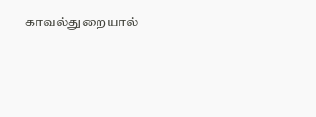காவல்துறையால்